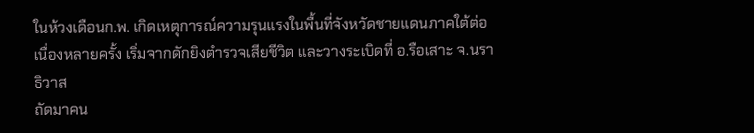ในห้วงเดือนก.พ. เกิดเหตุการณ์ความรุนแรงในพื้นที่จังหวัดชายแดนภาคใต้ต่อเนื่องหลายครั้ง เริ่มจากดักยิงตำรวจเสียชีวิต และวางระเบิดที่ อ.รือเสาะ จ.นราธิวาส
ถัดมาคน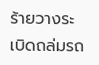ร้ายวางระเบิดถล่มรถ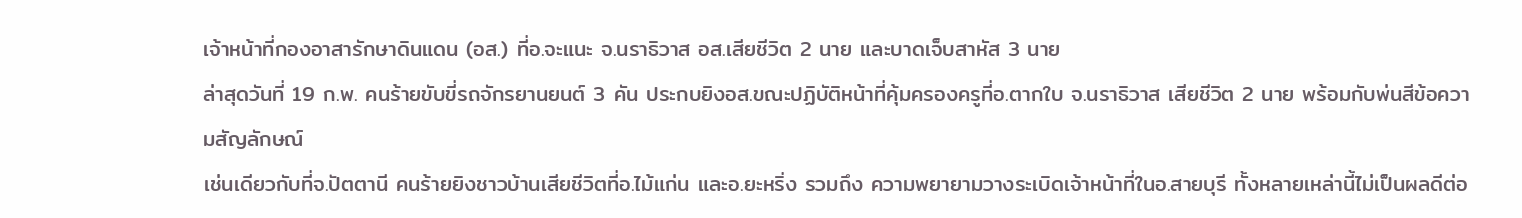เจ้าหน้าที่กองอาสารักษาดินแดน (อส.) ที่อ.จะแนะ จ.นราธิวาส อส.เสียชีวิต 2 นาย และบาดเจ็บสาหัส 3 นาย
ล่าสุดวันที่ 19 ก.พ. คนร้ายขับขี่รถจักรยานยนต์ 3 คัน ประกบยิงอส.ขณะปฏิบัติหน้าที่คุ้มครองครูที่อ.ตากใบ จ.นราธิวาส เสียชีวิต 2 นาย พร้อมกับพ่นสีข้อความสัญลักษณ์
เช่นเดียวกับที่จ.ปัตตานี คนร้ายยิงชาวบ้านเสียชีวิตที่อ.ไม้แก่น และอ.ยะหริ่ง รวมถึง ความพยายามวางระเบิดเจ้าหน้าที่ในอ.สายบุรี ทั้งหลายเหล่านี้ไม่เป็นผลดีต่อ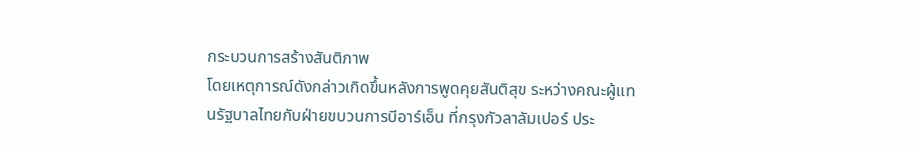กระบวนการสร้างสันติภาพ
โดยเหตุการณ์ดังกล่าวเกิดขึ้นหลังการพูดคุยสันติสุข ระหว่างคณะผู้แทนรัฐบาลไทยกับฝ่ายขบวนการบีอาร์เอ็น ที่กรุงกัวลาลัมเปอร์ ประ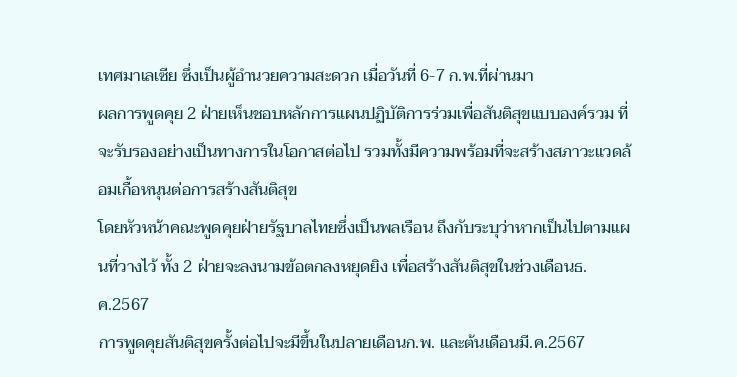เทศมาเลเซีย ซึ่งเป็นผู้อำนวยความสะดวก เมื่อวันที่ 6-7 ก.พ.ที่ผ่านมา
ผลการพูดคุย 2 ฝ่ายเห็นชอบหลักการแผนปฏิบัติการร่วมเพื่อสันติสุขแบบองค์รวม ที่จะรับรองอย่างเป็นทางการในโอกาสต่อไป รวมทั้งมีความพร้อมที่จะสร้างสภาวะแวดล้อมเกื้อหนุนต่อการสร้างสันติสุข
โดยหัวหน้าคณะพูดคุยฝ่ายรัฐบาลไทยซึ่งเป็นพลเรือน ถึงกับระบุว่าหากเป็นไปตามแผนที่วางไว้ ทั้ง 2 ฝ่ายจะลงนามข้อตกลงหยุดยิง เพื่อสร้างสันติสุขในช่วงเดือนธ.ค.2567
การพูดคุยสันติสุขครั้งต่อไปจะมีขึ้นในปลายเดือนก.พ. และต้นเดือนมี.ค.2567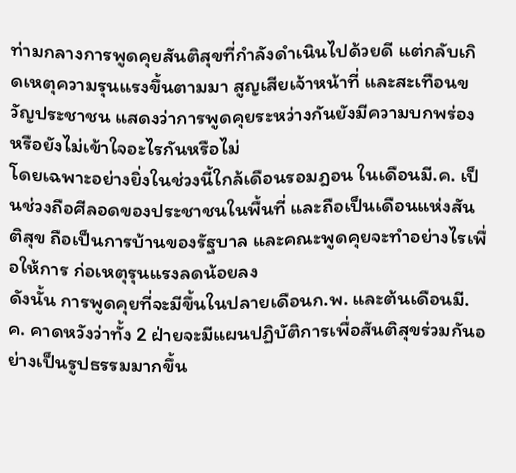ท่ามกลางการพูดคุยสันติสุขที่กำลังดำเนินไปด้วยดี แต่กลับเกิดเหตุความรุนแรงขึ้นตามมา สูญเสียเจ้าหน้าที่ และสะเทือนขวัญประชาชน แสดงว่าการพูดคุยระหว่างกันยังมีความบกพร่อง หรือยังไม่เข้าใจอะไรกันหรือไม่
โดยเฉพาะอย่างยิ่งในช่วงนี้ใกล้เดือนรอมฎอน ในเดือนมี.ค. เป็นช่วงถือศีลอดของประชาชนในพื้นที่ และถือเป็นเดือนแห่งสันติสุข ถือเป็นการบ้านของรัฐบาล และคณะพูดคุยจะทำอย่างไรเพื่อให้การ ก่อเหตุรุนแรงลดน้อยลง
ดังนั้น การพูดคุยที่จะมีขึ้นในปลายเดือนก.พ. และต้นเดือนมี.ค. คาดหวังว่าทั้ง 2 ฝ่ายจะมีแผนปฏิบัติการเพื่อสันติสุขร่วมกันอย่างเป็นรูปธรรมมากขึ้น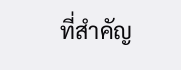ที่สำคัญ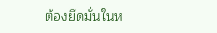ต้องยึดมั่นในห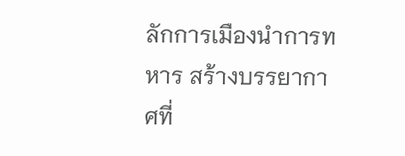ลักการเมืองนำการทหาร สร้างบรรยากาศที่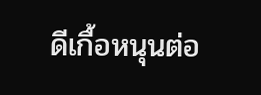ดีเกื้อหนุนต่อ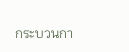กระบวนกา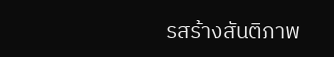รสร้างสันติภาพ